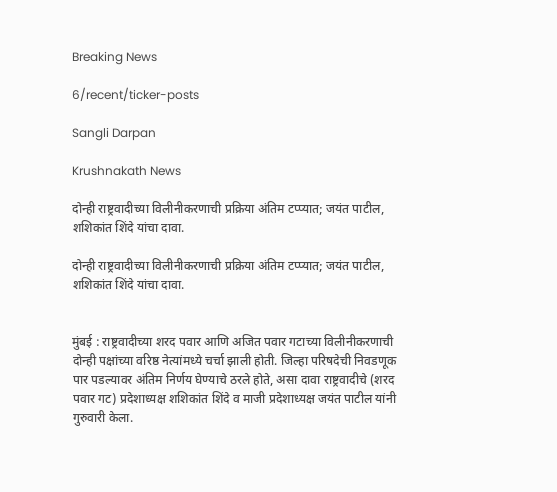Breaking News

6/recent/ticker-posts

Sangli Darpan

Krushnakath News

दोन्ही राष्ट्रवादीच्या विलीनीकरणाची प्रक्रिया अंतिम टप्प्यात; जयंत पाटील, शशिकांत शिंदे यांचा दावा.

दोन्ही राष्ट्रवादीच्या विलीनीकरणाची प्रक्रिया अंतिम टप्प्यात; जयंत पाटील, शशिकांत शिंदे यांचा दावा.


मुंबई : राष्ट्रवादीच्या शरद पवार आणि अजित पवार गटाच्या विलीनीकरणाची दोन्ही पक्षांच्या वरिष्ठ नेत्यांमध्ये चर्चा झाली होती. जिल्हा परिषदेची निवडणूक पार पडल्यावर अंतिम निर्णय घेण्याचे ठरले होते, असा दावा राष्ट्रवादीचे (शरद पवार गट) प्रदेशाध्यक्ष शशिकांत शिंदे व माजी प्रदेशाध्यक्ष जयंत पाटील यांनी गुरुवारी केला.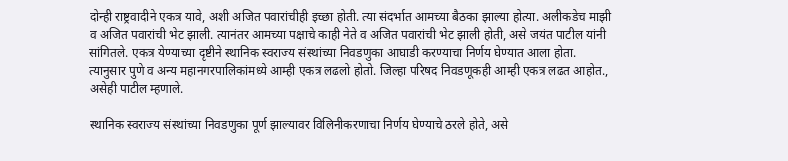दोन्ही राष्ट्रवादीने एकत्र यावे, अशी अजित पवारांचीही इच्छा होती. त्या संदर्भात आमच्या बैठका झाल्या होत्या. अलीकडेच माझी व अजित पवारांची भेट झाली. त्यानंतर आमच्या पक्षाचे काही नेते व अजित पवारांची भेट झाली होती, असे जयंत पाटील यांनी सांगितले. एकत्र येण्याच्या दृष्टीने स्थानिक स्वराज्य संस्थांच्या निवडणुका आघाडी करण्याचा निर्णय घेण्यात आला होता. त्यानुसार पुणे व अन्य महानगरपालिकांमध्ये आम्ही एकत्र लढलो होतो. जिल्हा परिषद निवडणूकही आम्ही एकत्र लढत आहोत., असेही पाटील म्हणाले.

स्थानिक स्वराज्य संस्थांच्या निवडणुका पूर्ण झाल्यावर विलिनीकरणाचा निर्णय घेण्याचे ठरले होते, असे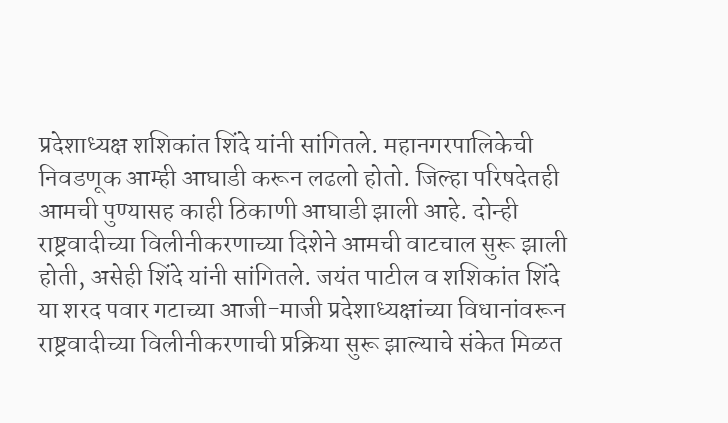प्रदेशाध्यक्ष शशिकांत शिंदे यांनी सांगितले. महानगरपालिकेची निवडणूक आम्ही आघाडी करून लढलो होतो. जिल्हा परिषदेतही आमची पुण्यासह काही ठिकाणी आघाडी झाली आहे. दोन्ही राष्ट्रवादीच्या विलीनीकरणाच्या दिशेने आमची वाटचाल सुरू झाली होती, असेही शिंदे यांनी सांगितले. जयंत पाटील व शशिकांत शिंदे या शरद पवार गटाच्या आजी-माजी प्रदेशाध्यक्षांच्या विधानांवरून राष्ट्रवादीच्या विलीनीकरणाची प्रक्रिया सुरू झाल्याचे संकेत मिळत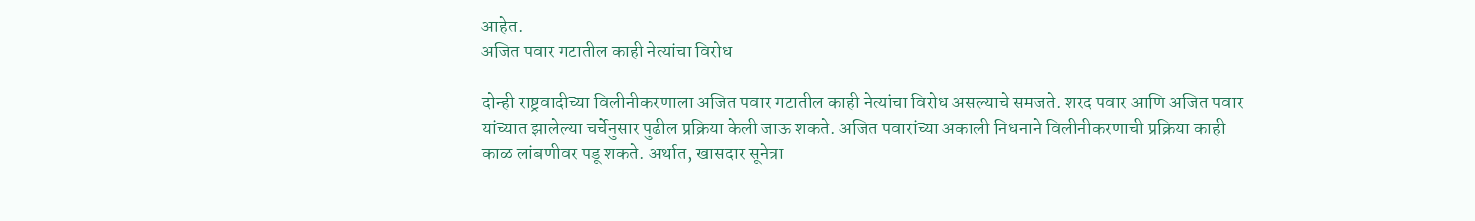आहेत.
अजित पवार गटातील काही नेत्यांचा विरोध

दोन्ही राष्ट्रवादीच्या विलीनीकरणाला अजित पवार गटातील काही नेत्यांचा विरोध असल्याचे समजते. शरद पवार आणि अजित पवार यांच्यात झालेल्या चर्चेनुसार पुढील प्रक्रिया केली जाऊ शकते. अजित पवारांच्या अकाली निधनाने विलीनीकरणाची प्रक्रिया काही काळ लांबणीवर पडू शकते. अर्थात, खासदार सूनेत्रा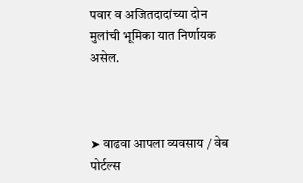पवार व अजितदादांच्या दोन मुलांची भूमिका यात निर्णायक असेल.



➤ वाढवा आपला व्यवसाय / वेब पोर्टल्स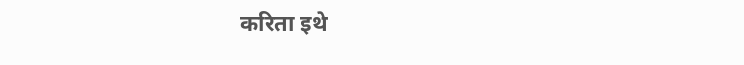करिता इथे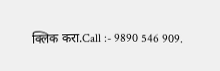क्लिक करा.Call :- 9890 546 909.